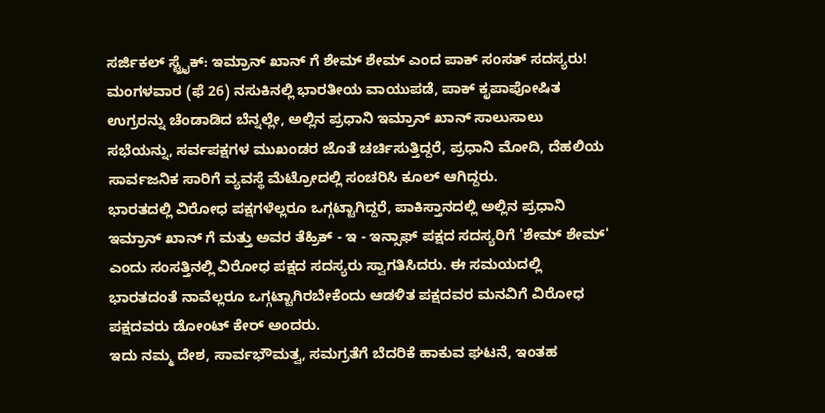ಸರ್ಜಿಕಲ್ ಸ್ಟ್ರೈಕ್: ಇಮ್ರಾನ್ ಖಾನ್ ಗೆ ಶೇಮ್ ಶೇಮ್ ಎಂದ ಪಾಕ್ ಸಂಸತ್ ಸದಸ್ಯರು!
ಮಂಗಳವಾರ (ಫೆ 26) ನಸುಕಿನಲ್ಲಿ ಭಾರತೀಯ ವಾಯುಪಡೆ, ಪಾಕ್ ಕೃಪಾಪೋಷಿತ ಉಗ್ರರನ್ನು ಚೆಂಡಾಡಿದ ಬೆನ್ನಲ್ಲೇ, ಅಲ್ಲಿನ ಪ್ರಧಾನಿ ಇಮ್ರಾನ್ ಖಾನ್ ಸಾಲುಸಾಲು ಸಭೆಯನ್ನು, ಸರ್ವಪಕ್ಷಗಳ ಮುಖಂಡರ ಜೊತೆ ಚರ್ಚಿಸುತ್ತಿದ್ದರೆ, ಪ್ರಧಾನಿ ಮೋದಿ, ದೆಹಲಿಯ ಸಾರ್ವಜನಿಕ ಸಾರಿಗೆ ವ್ಯವಸ್ಥೆ ಮೆಟ್ರೋದಲ್ಲಿ ಸಂಚರಿಸಿ ಕೂಲ್ ಆಗಿದ್ದರು.
ಭಾರತದಲ್ಲಿ ವಿರೋಧ ಪಕ್ಷಗಳೆಲ್ಲರೂ ಒಗ್ಗಟ್ಟಾಗಿದ್ದರೆ, ಪಾಕಿಸ್ತಾನದಲ್ಲಿ ಅಲ್ಲಿನ ಪ್ರಧಾನಿ ಇಮ್ರಾನ್ ಖಾನ್ ಗೆ ಮತ್ತು ಅವರ ತೆಹ್ರಿಕ್ - ಇ - ಇನ್ಸಾಫ್ ಪಕ್ಷದ ಸದಸ್ಯರಿಗೆ 'ಶೇಮ್ ಶೇಮ್' ಎಂದು ಸಂಸತ್ತಿನಲ್ಲಿ ವಿರೋಧ ಪಕ್ಷದ ಸದಸ್ಯರು ಸ್ವಾಗತಿಸಿದರು. ಈ ಸಮಯದಲ್ಲಿ ಭಾರತದಂತೆ ನಾವೆಲ್ಲರೂ ಒಗ್ಗಟ್ಟಾಗಿರಬೇಕೆಂದು ಆಡಳಿತ ಪಕ್ಷದವರ ಮನವಿಗೆ ವಿರೋಧ ಪಕ್ಷದವರು ಡೋಂಟ್ ಕೇರ್ ಅಂದರು.
ಇದು ನಮ್ಮ ದೇಶ, ಸಾರ್ವಭೌಮತ್ವ, ಸಮಗ್ರತೆಗೆ ಬೆದರಿಕೆ ಹಾಕುವ ಘಟನೆ, ಇಂತಹ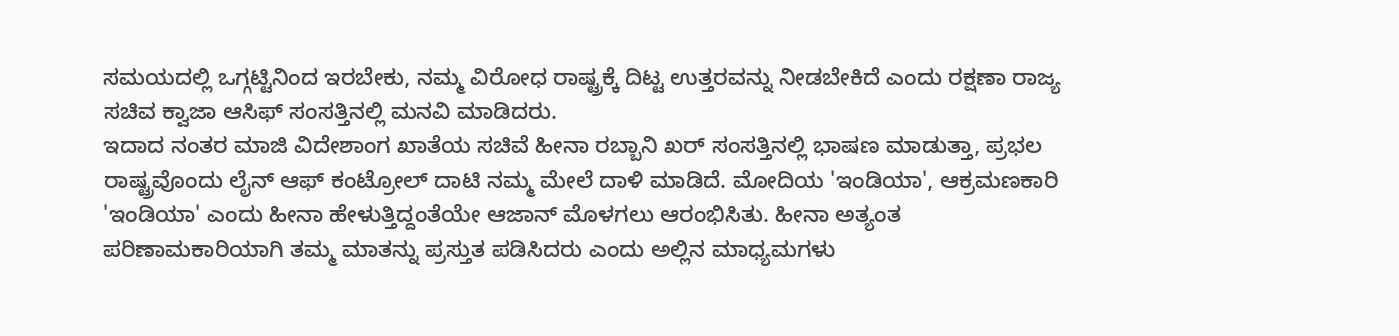ಸಮಯದಲ್ಲಿ ಒಗ್ಗಟ್ಟಿನಿಂದ ಇರಬೇಕು, ನಮ್ಮ ವಿರೋಧ ರಾಷ್ಟ್ರಕ್ಕೆ ದಿಟ್ಟ ಉತ್ತರವನ್ನು ನೀಡಬೇಕಿದೆ ಎಂದು ರಕ್ಷಣಾ ರಾಜ್ಯ ಸಚಿವ ಕ್ವಾಜಾ ಆಸಿಫ್ ಸಂಸತ್ತಿನಲ್ಲಿ ಮನವಿ ಮಾಡಿದರು.
ಇದಾದ ನಂತರ ಮಾಜಿ ವಿದೇಶಾಂಗ ಖಾತೆಯ ಸಚಿವೆ ಹೀನಾ ರಬ್ಬಾನಿ ಖರ್ ಸಂಸತ್ತಿನಲ್ಲಿ ಭಾಷಣ ಮಾಡುತ್ತಾ, ಪ್ರಭಲ ರಾಷ್ಟ್ರವೊಂದು ಲೈನ್ ಆಫ್ ಕಂಟ್ರೋಲ್ ದಾಟಿ ನಮ್ಮ ಮೇಲೆ ದಾಳಿ ಮಾಡಿದೆ. ಮೋದಿಯ 'ಇಂಡಿಯಾ', ಆಕ್ರಮಣಕಾರಿ 'ಇಂಡಿಯಾ' ಎಂದು ಹೀನಾ ಹೇಳುತ್ತಿದ್ದಂತೆಯೇ ಆಜಾನ್ ಮೊಳಗಲು ಆರಂಭಿಸಿತು. ಹೀನಾ ಅತ್ಯಂತ ಪರಿಣಾಮಕಾರಿಯಾಗಿ ತಮ್ಮ ಮಾತನ್ನು ಪ್ರಸ್ತುತ ಪಡಿಸಿದರು ಎಂದು ಅಲ್ಲಿನ ಮಾಧ್ಯಮಗಳು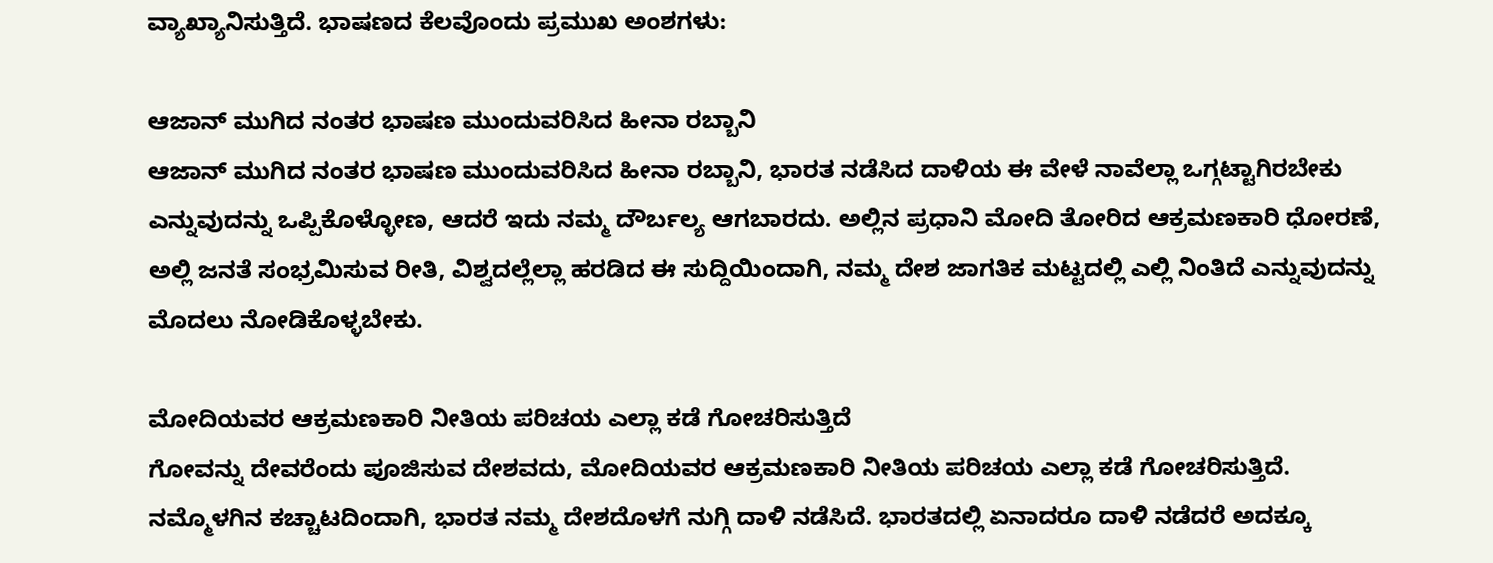ವ್ಯಾಖ್ಯಾನಿಸುತ್ತಿದೆ. ಭಾಷಣದ ಕೆಲವೊಂದು ಪ್ರಮುಖ ಅಂಶಗಳು:

ಆಜಾನ್ ಮುಗಿದ ನಂತರ ಭಾಷಣ ಮುಂದುವರಿಸಿದ ಹೀನಾ ರಬ್ಬಾನಿ
ಆಜಾನ್ ಮುಗಿದ ನಂತರ ಭಾಷಣ ಮುಂದುವರಿಸಿದ ಹೀನಾ ರಬ್ಬಾನಿ, ಭಾರತ ನಡೆಸಿದ ದಾಳಿಯ ಈ ವೇಳೆ ನಾವೆಲ್ಲಾ ಒಗ್ಗಟ್ಟಾಗಿರಬೇಕು ಎನ್ನುವುದನ್ನು ಒಪ್ಪಿಕೊಳ್ಳೋಣ, ಆದರೆ ಇದು ನಮ್ಮ ದೌರ್ಬಲ್ಯ ಆಗಬಾರದು. ಅಲ್ಲಿನ ಪ್ರಧಾನಿ ಮೋದಿ ತೋರಿದ ಆಕ್ರಮಣಕಾರಿ ಧೋರಣೆ, ಅಲ್ಲಿ ಜನತೆ ಸಂಭ್ರಮಿಸುವ ರೀತಿ, ವಿಶ್ವದಲ್ಲೆಲ್ಲಾ ಹರಡಿದ ಈ ಸುದ್ದಿಯಿಂದಾಗಿ, ನಮ್ಮ ದೇಶ ಜಾಗತಿಕ ಮಟ್ಟದಲ್ಲಿ ಎಲ್ಲಿ ನಿಂತಿದೆ ಎನ್ನುವುದನ್ನು ಮೊದಲು ನೋಡಿಕೊಳ್ಳಬೇಕು.

ಮೋದಿಯವರ ಆಕ್ರಮಣಕಾರಿ ನೀತಿಯ ಪರಿಚಯ ಎಲ್ಲಾ ಕಡೆ ಗೋಚರಿಸುತ್ತಿದೆ
ಗೋವನ್ನು ದೇವರೆಂದು ಪೂಜಿಸುವ ದೇಶವದು, ಮೋದಿಯವರ ಆಕ್ರಮಣಕಾರಿ ನೀತಿಯ ಪರಿಚಯ ಎಲ್ಲಾ ಕಡೆ ಗೋಚರಿಸುತ್ತಿದೆ. ನಮ್ಮೊಳಗಿನ ಕಚ್ಚಾಟದಿಂದಾಗಿ, ಭಾರತ ನಮ್ಮ ದೇಶದೊಳಗೆ ನುಗ್ಗಿ ದಾಳಿ ನಡೆಸಿದೆ. ಭಾರತದಲ್ಲಿ ಏನಾದರೂ ದಾಳಿ ನಡೆದರೆ ಅದಕ್ಕೂ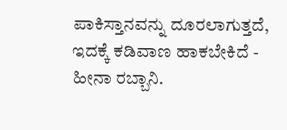ಪಾಕಿಸ್ತಾನವನ್ನು ದೂರಲಾಗುತ್ತದೆ, ಇದಕ್ಕೆ ಕಡಿವಾಣ ಹಾಕಬೇಕಿದೆ - ಹೀನಾ ರಬ್ಬಾನಿ.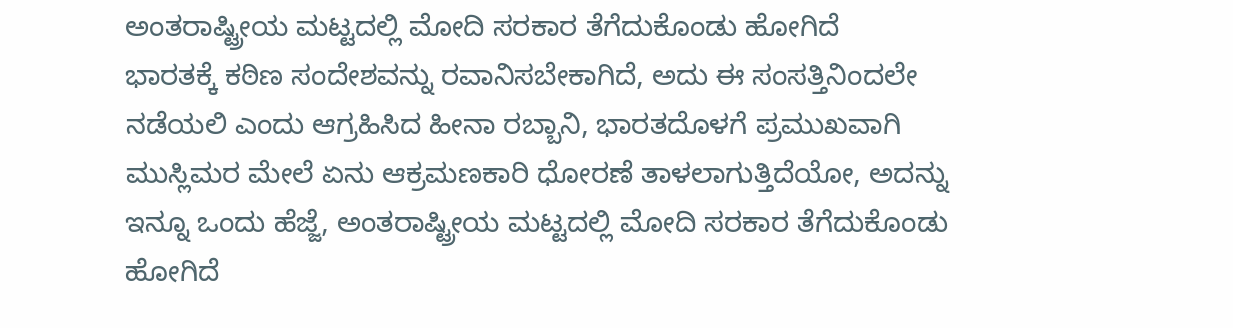ಅಂತರಾಷ್ಟ್ರೀಯ ಮಟ್ಟದಲ್ಲಿ ಮೋದಿ ಸರಕಾರ ತೆಗೆದುಕೊಂಡು ಹೋಗಿದೆ
ಭಾರತಕ್ಕೆ ಕಠಿಣ ಸಂದೇಶವನ್ನು ರವಾನಿಸಬೇಕಾಗಿದೆ, ಅದು ಈ ಸಂಸತ್ತಿನಿಂದಲೇ ನಡೆಯಲಿ ಎಂದು ಆಗ್ರಹಿಸಿದ ಹೀನಾ ರಬ್ಬಾನಿ, ಭಾರತದೊಳಗೆ ಪ್ರಮುಖವಾಗಿ ಮುಸ್ಲಿಮರ ಮೇಲೆ ಏನು ಆಕ್ರಮಣಕಾರಿ ಧೋರಣೆ ತಾಳಲಾಗುತ್ತಿದೆಯೋ, ಅದನ್ನು ಇನ್ನೂ ಒಂದು ಹೆಜ್ಜೆ, ಅಂತರಾಷ್ಟ್ರೀಯ ಮಟ್ಟದಲ್ಲಿ ಮೋದಿ ಸರಕಾರ ತೆಗೆದುಕೊಂಡು ಹೋಗಿದೆ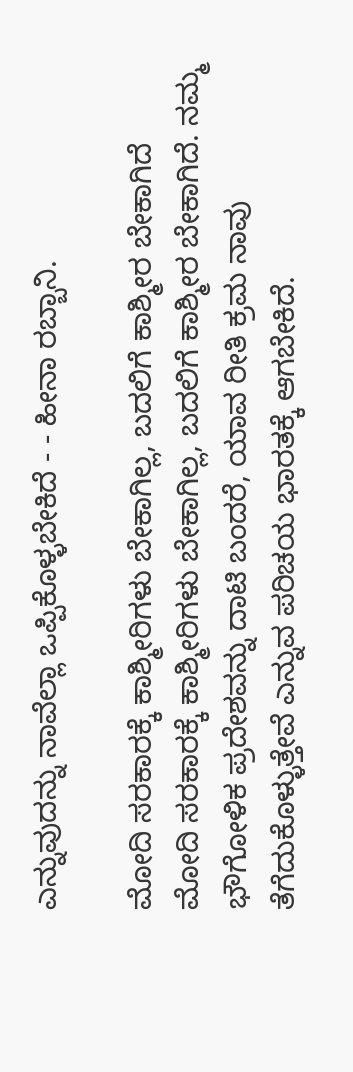ಎನ್ನುವುದನ್ನು ನಾವೆಲ್ಲಾ ಒಪ್ಪಿಕೊಳ್ಳಬೇಕಿದೆ - - ಹೀನಾ ರಬ್ಬಾನಿ.

ಮೋದಿ ಸರಕಾರಕ್ಕೆ ಕಾಶ್ಮೀರಿಗಳು ಬೇಕಾಗಿಲ್ಲ, ಬದಲಿಗೆ ಕಾಶ್ಮೀರ ಬೇಕಾಗಿದೆ
ಮೋದಿ ಸರಕಾರಕ್ಕೆ ಕಾಶ್ಮೀರಿಗಳು ಬೇಕಾಗಿಲ್ಲ, ಬದಲಿಗೆ ಕಾಶ್ಮೀರ ಬೇಕಾಗಿದೆ. ನಮ್ಮ ಭೌಗೋಳಿಕ ಪ್ರದೇಶವನ್ನು ದಾಟಿ ಬಂದರೆ, ಯಾವ ರೀತಿ ಕ್ರಮ ನಾವು ತೆಗೆದುಕೊಳ್ಳುತ್ತೇವೆ ಎನ್ನುವ ಪರಿಚಯ ಭಾರತಕ್ಕೆ ಆಗಬೇಕಿದೆ.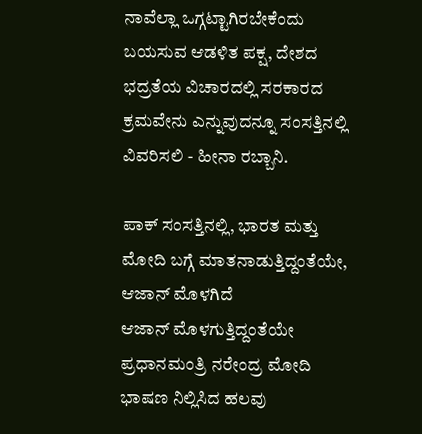ನಾವೆಲ್ಲಾ ಒಗ್ಗಟ್ಟಾಗಿರಬೇಕೆಂದು ಬಯಸುವ ಆಡಳಿತ ಪಕ್ಷ, ದೇಶದ ಭದ್ರತೆಯ ವಿಚಾರದಲ್ಲಿ ಸರಕಾರದ ಕ್ರಮವೇನು ಎನ್ನುವುದನ್ನೂ ಸಂಸತ್ತಿನಲ್ಲಿ ವಿವರಿಸಲಿ - ಹೀನಾ ರಬ್ಬಾನಿ.

ಪಾಕ್ ಸಂಸತ್ತಿನಲ್ಲಿ, ಭಾರತ ಮತ್ತು ಮೋದಿ ಬಗ್ಗೆ ಮಾತನಾಡುತ್ತಿದ್ದಂತೆಯೇ, ಆಜಾನ್ ಮೊಳಗಿದೆ
ಆಜಾನ್ ಮೊಳಗುತ್ತಿದ್ದಂತೆಯೇ ಪ್ರಧಾನಮಂತ್ರಿ ನರೇಂದ್ರ ಮೋದಿ ಭಾಷಣ ನಿಲ್ಲಿಸಿದ ಹಲವು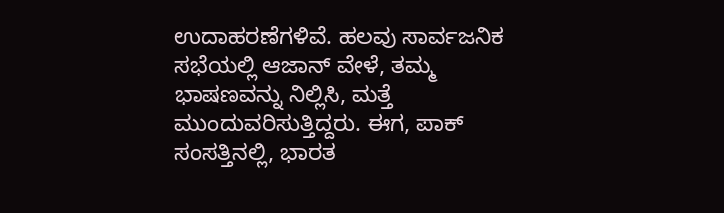ಉದಾಹರಣೆಗಳಿವೆ. ಹಲವು ಸಾರ್ವಜನಿಕ ಸಭೆಯಲ್ಲಿ ಆಜಾನ್ ವೇಳೆ, ತಮ್ಮ ಭಾಷಣವನ್ನು ನಿಲ್ಲಿಸಿ, ಮತ್ತೆ ಮುಂದುವರಿಸುತ್ತಿದ್ದರು. ಈಗ, ಪಾಕ್ ಸಂಸತ್ತಿನಲ್ಲಿ, ಭಾರತ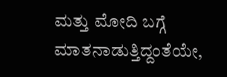ಮತ್ತು ಮೋದಿ ಬಗ್ಗೆ ಮಾತನಾಡುತ್ತಿದ್ದಂತೆಯೇ,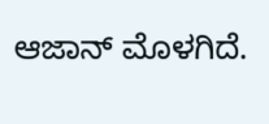ಆಜಾನ್ ಮೊಳಗಿದೆ.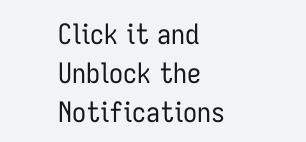Click it and Unblock the Notifications